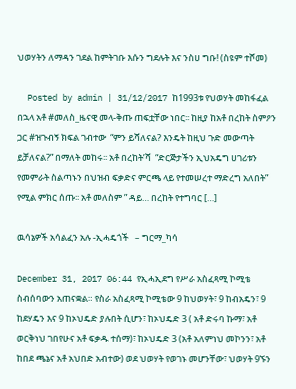ህወሃትን ለማዳን ገደል ከምትገቡ እሱን ግደሉት እና ንስሀ ግቡ! (ስዩም ተሾመ)

  Posted by admin | 31/12/2017 ከ1993ቱ የህወሃት መከፋፈል በኋላ አቶ #መለስ_ዜናዊ መላ-ቅጡ ጠፍቷቸው ነበር፡፡ ከዚያ ከአቶ በረከት ስምዖን ጋር #ዝጉብኝ ክፍል ገብተው  “ምን ይሻለናል? እንዴት ከዚህ ጉድ መውጣት ይቻለናል?” በማለት መከሩ፡፡ አቶ በረከት’ሻ  “ድርጅታችን ኢህአዴግ ሀገሪቱን የመምራት ስልጣኑን በህዝብ ፍቃድና ምርጫ ላይ የተመሠረተ ማድረግ አለበት” የሚል ምክር ሰጡ፡፡ አቶ መለስም ” ዳይ… በረከት የተግባር […]

ዉሳኔዎች አሳልፈን አሉ -ኢሓዴጎች   – ግርማ_ካሳ

December 31, 2017 06:44 የኢሓኢደግ የሥራ አስፈጻሚ ኮሚቴ ስብሰባውን አጠናቋል። የስራ አስፈጻሚ ኮሚቴው 9 ከህወሃት፣ 9 ከብአዴን፣ 9 ከደሃዴን እና 9 ከኦህዴድ ያሉበት ሲሆን፣ ከኦህዴድ 3 ( አቶ ድሩባ ኩማ፣ አቶ ወርቅነህ ገበየሁና አቶ ፍቃዱ ተሰማ)፣ ከኦህዴድ 3 (አቶ አለምነህ መኮንን፣ አቶ ከበደ ጫኔና አቶ አህበድ አብተው) ወደ ህወሃት የወገኑ መሆንቸው፣ ህወሃት 9ኙን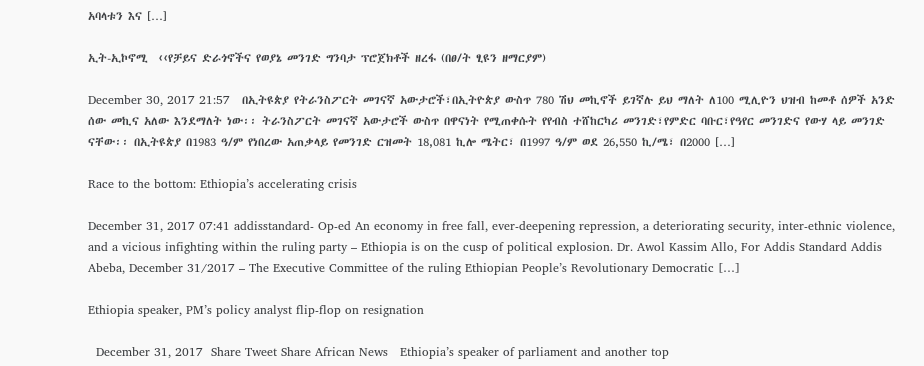አባላቱን እና […]

ኢት-ኢኮኖሚ  ‹‹የቻይና ድራጎኖችና የወያኔ መንገድ ግንባታ ፕሮጀክቶች ዘረፋ (በፀ/ት ፂዩን ዘማርያም)

December 30, 2017 21:57   በኢትዩጵያ የትራንስፖርት መገናኛ አውታሮች፣በኢትዮጵያ ውስጥ 780 ሽህ መኪኖች ይገኛሉ ይህ ማለት ለ100 ሚሊዮን ህዝብ ከመቶ ሰዎች አንድ ሰው መኪና አለው እንደማለት ነው፡፡ ትራንስፖርት መገናኛ አውታሮች ውስጥ በዋናነት የሚጠቀሱት የየብስ ተሸከርካሪ መንገድ፣የምድር ባቡር፣የዓየር መንገድና የውሃ ላይ መንገድ ናቸው፡፡ በኢትዩጵያ በ1983 ዓ/ም የነበረው አጠቃላይ የመንገድ ርዝመት 18,081 ኪሎ ሜትር፣ በ1997 ዓ/ም ወደ 26,550 ኪ/ሜ፣ በ2000 […]

Race to the bottom: Ethiopia’s accelerating crisis

December 31, 2017 07:41 addisstandard- Op-ed An economy in free fall, ever-deepening repression, a deteriorating security, inter-ethnic violence, and a vicious infighting within the ruling party – Ethiopia is on the cusp of political explosion. Dr. Awol Kassim Allo, For Addis Standard Addis Abeba, December 31/2017 – The Executive Committee of the ruling Ethiopian People’s Revolutionary Democratic […]

Ethiopia speaker, PM’s policy analyst flip-flop on resignation

  December 31, 2017  Share Tweet Share African News   Ethiopia’s speaker of parliament and another top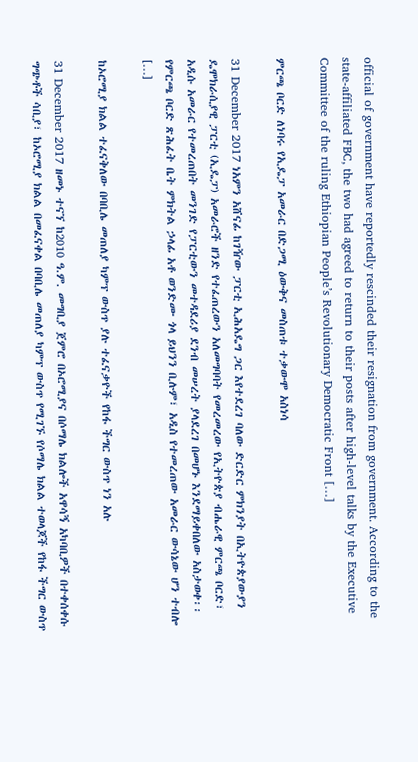official of government have reportedly rescinded their resignation from government. According to the state-affiliated FBC, the two had agreed to return to their posts after high-level talks by the Executive Committee of the ruling Ethiopian People’s Revolutionary Democratic Front […]

ምርጫ ቦርድ ለነባሩ የኢዴፓ አመራር በድጋሚ ዕውቅና መስጠቱ ተቃውሞ አስነሳ

31 December 2017 ነአምን አሸናፊ ከገዥው ፓርቲ ኢሕአዴግ ጋር እየተደረገ ባለው ድርድር ምክንያት በኢትዮጵያውያን ዴሞክራሲያዊ ፓርቲ (ኢዴፓ) አመራሮች ዘንድ የተፈጠረውን አለመግባባት የመረመረው የኢትዮጵያ ብሔራዊ ምርጫ ቦርድ፣ አዲሱ አመራር የተመረጠበት መንገድ የፓርቲውን መተዳደሪያ ደንብ መሠረት ያላደረገ በመሆኑ እንደማይቀበለው አስታወቀ፡፡ የምርጫ ቦርድ ጽሕፈት ቤት ምክትል ኃላፊ አቶ ወንድሙ ጎላ ይህንን ቢሉም፣ አዲስ የተመረጠው አመራር ውሳኔው ሆን ተብሎ […]

ከኦሮሚያ ክልል ተፈናቅለው በባቢሌ መጠለያ ካምፕ ውስጥ ያሉ ተፈናቃዮች የከፋ ችግር ውስጥ ነን አሉ

31 December 2017 ዘመኑ ተናኘ ከ2010 ዓ.ም. መግቢያ ጀምሮ በኦሮሚያና በሶማሌ ክልሎች አዋሳኝ አካባቢዎች በተቀሰቀሱ ግጭቶች ሳቢያ፣ ከኦሮሚያ ክልል በመፈናቀል በባቢሌ መጠለያ ካምፕ ውስጥ የሚገኙ የሶማሌ ክልል ተወላጆች የከፋ ችግር ውስጥ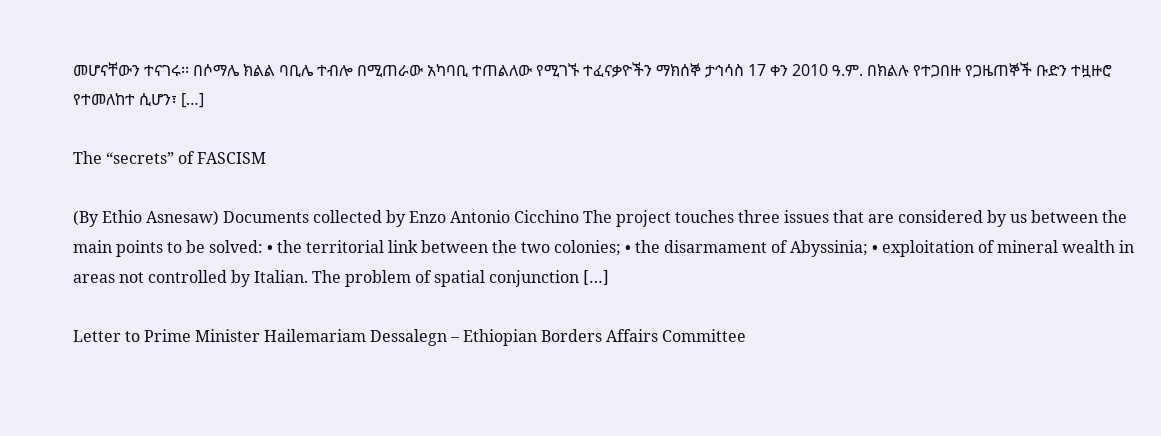መሆናቸውን ተናገሩ፡፡ በሶማሌ ክልል ባቢሌ ተብሎ በሚጠራው አካባቢ ተጠልለው የሚገኙ ተፈናቃዮችን ማክሰኞ ታኅሳስ 17 ቀን 2010 ዓ.ም. በክልሉ የተጋበዙ የጋዜጠኞች ቡድን ተዟዙሮ የተመለከተ ሲሆን፣ […]

The “secrets” of FASCISM

(By Ethio Asnesaw) Documents collected by Enzo Antonio Cicchino The project touches three issues that are considered by us between the main points to be solved: • the territorial link between the two colonies; • the disarmament of Abyssinia; • exploitation of mineral wealth in areas not controlled by Italian. The problem of spatial conjunction […]

Letter to Prime Minister Hailemariam Dessalegn – Ethiopian Borders Affairs Committee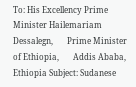To: His Excellency Prime Minister Hailemariam Dessalegn,       Prime Minister of Ethiopia,       Addis Ababa, Ethiopia Subject: Sudanese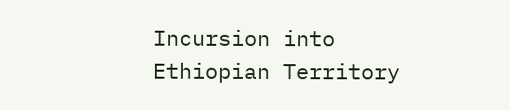Incursion into Ethiopian Territory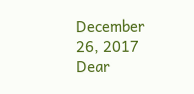December 26, 2017 Dear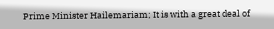Prime Minister Hailemariam; It is with a great deal of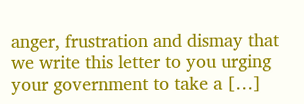anger, frustration and dismay that we write this letter to you urging your government to take a […]